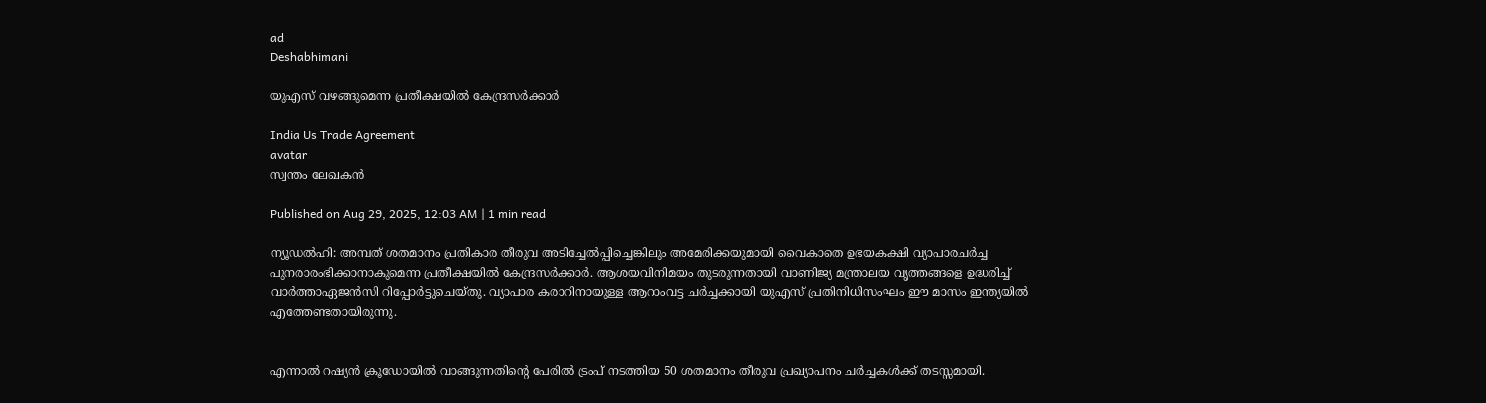ad
Deshabhimani

യുഎസ് വഴങ്ങുമെന്ന പ്രതീക്ഷയിൽ കേന്ദ്രസർക്കാർ

India Us Trade Agreement
avatar
സ്വന്തം ലേഖകൻ

Published on Aug 29, 2025, 12:03 AM | 1 min read

ന്യൂഡൽഹി: അമ്പത്‌ ശതമാനം പ്രതികാര തീരുവ അടിച്ചേല്‍പ്പിച്ചെങ്കിലും അമേരിക്കയുമായി വൈകാതെ ഉഭയകക്ഷി വ്യാപാരചർച്ച പുനരാരംഭിക്കാനാകുമെന്ന പ്രതീക്ഷയിൽ കേന്ദ്രസർക്കാർ. ആശയവിനിമയം തുടരുന്നതായി വാണിജ്യ മന്ത്രാലയ വൃത്തങ്ങളെ ഉദ്ധരിച്ച്‌ വാർത്താഏജൻസി റിപ്പോർട്ടുചെയ്‌തു. വ്യാപാര കരാറിനായുള്ള ആറാംവട്ട ചർച്ചക്കായി യുഎസ്‌ പ്രതിനിധിസംഘം ഇ‍ൗ മാസം ഇന്ത്യയിൽ എത്തേണ്ടതായിരുന്നു.


എന്നാൽ റഷ്യൻ ക്രൂഡോയിൽ വാങ്ങുന്നതിന്റെ പേരിൽ ട്രംപ്‌ നടത്തിയ 50 ശതമാനം തീരുവ പ്രഖ്യാപനം ചർച്ചകൾക്ക്‌ തടസ്സമായി.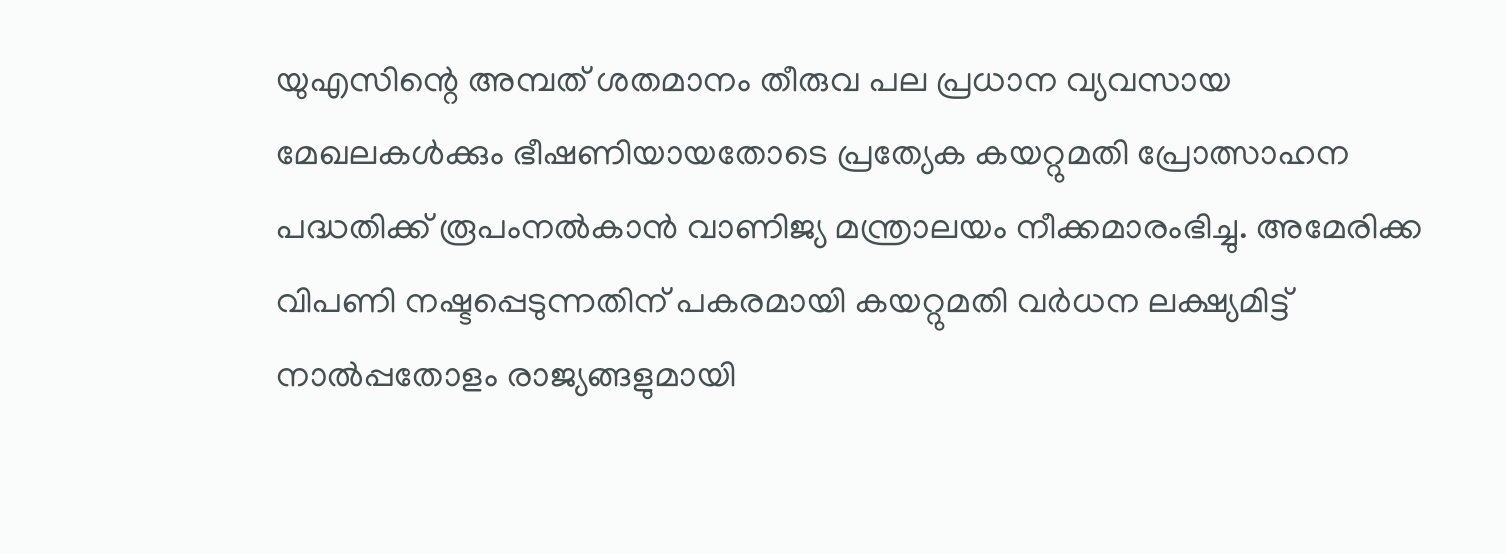യുഎസിന്റെ അമ്പത്‌ ശതമാനം തീരുവ പല പ്രധാന വ്യവസായ മേഖലകൾക്കും ഭീഷണിയായതോടെ പ്രത്യേക കയറ്റുമതി പ്രോത്സാഹന പദ്ധതിക്ക്‌ രൂപംനൽകാൻ വാണിജ്യ മന്ത്രാലയം നീക്കമാരംഭിച്ചു. അമേരിക്ക വിപണി നഷ്ടപ്പെടുന്നതിന്‌ പകരമായി കയറ്റുമതി വർധന ലക്ഷ്യമിട്ട്‌ നാൽപ്പതോളം രാജ്യങ്ങളുമായി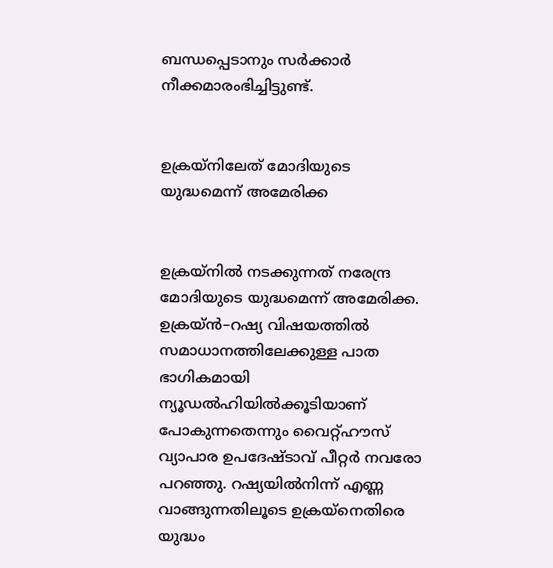ബന്ധപ്പെടാനും സർക്കാർ നീക്കമാരംഭിച്ചിട്ടുണ്ട്‌.


ഉക്രയ്‌നിലേത്‌ മോദിയുടെ
യുദ്ധമെന്ന്‌ അമേരിക്ക


ഉക്രയ്‌നിൽ നടക്കുന്നത്‌ നരേന്ദ്ര മോദിയുടെ യുദ്ധമെന്ന്‌ അമേരിക്ക. ഉക്രയ്‌ൻ–റഷ്യ വിഷയത്തിൽ സമാധാനത്തിലേക്കുള്ള പാത ഭാഗികമായി ന്യൂഡൽഹിയിൽക്ക‍ൂടിയാണ്‌ പോകുന്നതെന്നും വൈറ്റ്‌ഹ‍ൗസ്‌ വ്യാപാര ഉപദേഷ്ടാവ്‌ പീറ്റർ നവരോ പറഞ്ഞു. റഷ്യയിൽനിന്ന്‌ എണ്ണ വാങ്ങുന്നതിലൂടെ ഉക്രയ്‌നെതിരെ യുദ്ധം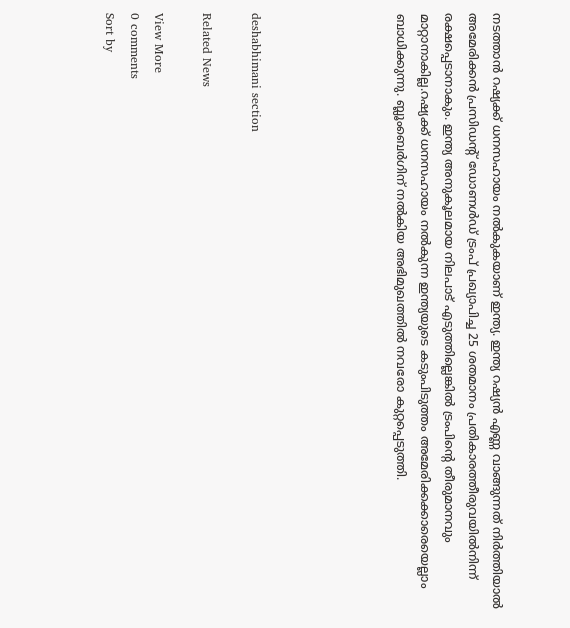നടത്താൻ റഷ്യക്ക്‌ ധനസഹായം നൽകുകയാണ്‌ ഇന്ത്യ. ഇന്ത്യ റഷ്യൻ എണ്ണ വാങ്ങുന്നത്‌ നിർത്തിയാൽ അമേരിക്കൻ പ്രസിഡന്റ്‌ ഡോണൾഡ്‌ ട്രംപ്‌ പ്രഖ്യാപിച്ച 25 ശതമാനം പ്രതികാരത്തീരുവയിൽനിന്ന്‌ രക്ഷപ്പെടാനാകും. ഇന്ത്യ അനുകൂലമായ നിലപാട്‌ എടുത്തില്ലെങ്കിൽ ട്രംപിന്റെ തീരുമാനവും മാറ്റാനാകില്ല.റഷ്യക്ക്‌ ധനസഹായം നൽകുന്ന ഇന്ത്യയുടെ കടുംപിടുത്തം അമേരിക്കക്കാരെയെല്ലാം ബാധിക്കുന്നു. ബ്ലൂംബെർഗിന്‌ നൽകിയ അഭിമുഖത്തിൽ നവരോ കുറ്റപ്പെടുത്തി.





deshabhimani section

Related News

View More
0 comments
Sort by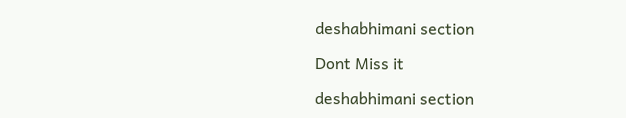deshabhimani section

Dont Miss it

deshabhimani section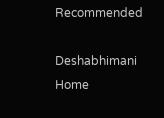Recommended

Deshabhimani
Home